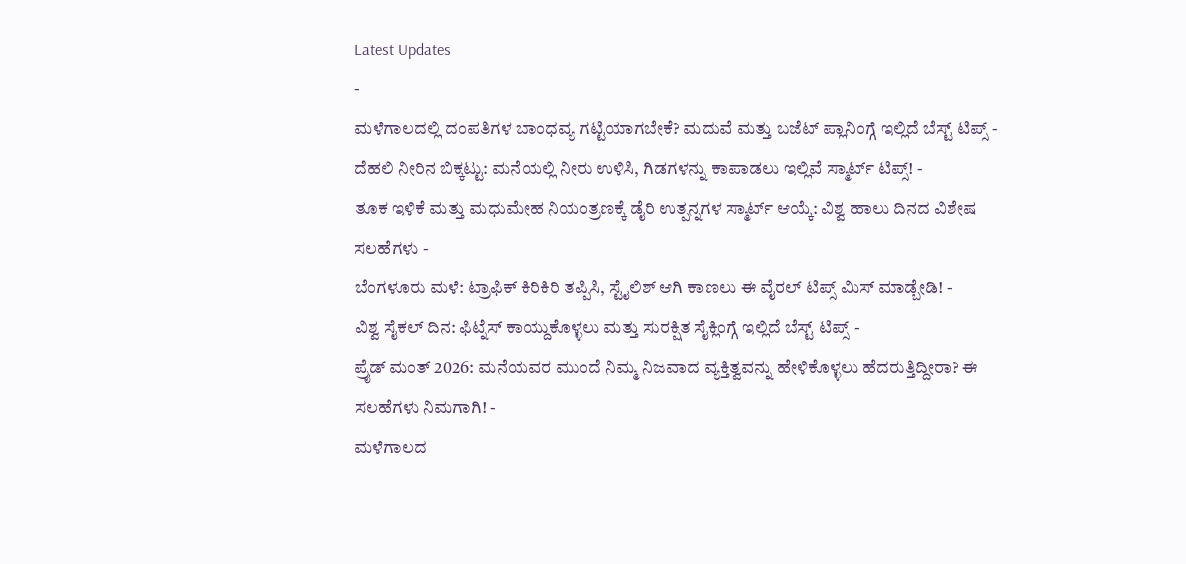Latest Updates
-
ಮಳೆಗಾಲದಲ್ಲಿ ದಂಪತಿಗಳ ಬಾಂಧವ್ಯ ಗಟ್ಟಿಯಾಗಬೇಕೆ? ಮದುವೆ ಮತ್ತು ಬಜೆಟ್ ಪ್ಲಾನಿಂಗ್ಗೆ ಇಲ್ಲಿದೆ ಬೆಸ್ಟ್ ಟಿಪ್ಸ್ -
ದೆಹಲಿ ನೀರಿನ ಬಿಕ್ಕಟ್ಟು: ಮನೆಯಲ್ಲಿ ನೀರು ಉಳಿಸಿ, ಗಿಡಗಳನ್ನು ಕಾಪಾಡಲು ಇಲ್ಲಿವೆ ಸ್ಮಾರ್ಟ್ ಟಿಪ್ಸ್! -
ತೂಕ ಇಳಿಕೆ ಮತ್ತು ಮಧುಮೇಹ ನಿಯಂತ್ರಣಕ್ಕೆ ಡೈರಿ ಉತ್ಪನ್ನಗಳ ಸ್ಮಾರ್ಟ್ ಆಯ್ಕೆ: ವಿಶ್ವ ಹಾಲು ದಿನದ ವಿಶೇಷ ಸಲಹೆಗಳು -
ಬೆಂಗಳೂರು ಮಳೆ: ಟ್ರಾಫಿಕ್ ಕಿರಿಕಿರಿ ತಪ್ಪಿಸಿ, ಸ್ಟೈಲಿಶ್ ಆಗಿ ಕಾಣಲು ಈ ವೈರಲ್ ಟಿಪ್ಸ್ ಮಿಸ್ ಮಾಡ್ಬೇಡಿ! -
ವಿಶ್ವ ಸೈಕಲ್ ದಿನ: ಫಿಟ್ನೆಸ್ ಕಾಯ್ದುಕೊಳ್ಳಲು ಮತ್ತು ಸುರಕ್ಷಿತ ಸೈಕ್ಲಿಂಗ್ಗೆ ಇಲ್ಲಿದೆ ಬೆಸ್ಟ್ ಟಿಪ್ಸ್ -
ಪ್ರೈಡ್ ಮಂತ್ 2026: ಮನೆಯವರ ಮುಂದೆ ನಿಮ್ಮ ನಿಜವಾದ ವ್ಯಕ್ತಿತ್ವವನ್ನು ಹೇಳಿಕೊಳ್ಳಲು ಹೆದರುತ್ತಿದ್ದೀರಾ? ಈ ಸಲಹೆಗಳು ನಿಮಗಾಗಿ! -
ಮಳೆಗಾಲದ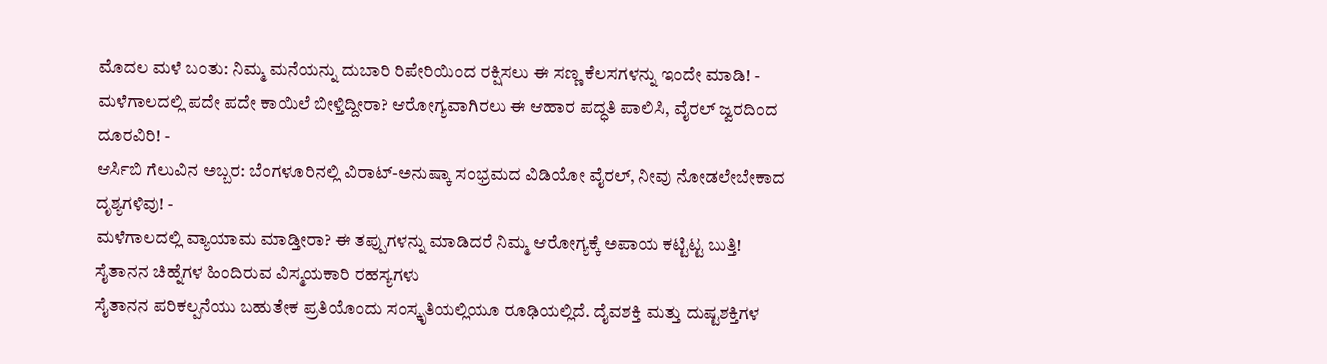ಮೊದಲ ಮಳೆ ಬಂತು: ನಿಮ್ಮ ಮನೆಯನ್ನು ದುಬಾರಿ ರಿಪೇರಿಯಿಂದ ರಕ್ಷಿಸಲು ಈ ಸಣ್ಣ ಕೆಲಸಗಳನ್ನು ಇಂದೇ ಮಾಡಿ! -
ಮಳೆಗಾಲದಲ್ಲಿ ಪದೇ ಪದೇ ಕಾಯಿಲೆ ಬೀಳ್ತಿದ್ದೀರಾ? ಆರೋಗ್ಯವಾಗಿರಲು ಈ ಆಹಾರ ಪದ್ಧತಿ ಪಾಲಿಸಿ, ವೈರಲ್ ಜ್ವರದಿಂದ ದೂರವಿರಿ! -
ಆರ್ಸಿಬಿ ಗೆಲುವಿನ ಅಬ್ಬರ: ಬೆಂಗಳೂರಿನಲ್ಲಿ ವಿರಾಟ್-ಅನುಷ್ಕಾ ಸಂಭ್ರಮದ ವಿಡಿಯೋ ವೈರಲ್, ನೀವು ನೋಡಲೇಬೇಕಾದ ದೃಶ್ಯಗಳಿವು! -
ಮಳೆಗಾಲದಲ್ಲಿ ವ್ಯಾಯಾಮ ಮಾಡ್ತೀರಾ? ಈ ತಪ್ಪುಗಳನ್ನು ಮಾಡಿದರೆ ನಿಮ್ಮ ಆರೋಗ್ಯಕ್ಕೆ ಅಪಾಯ ಕಟ್ಟಿಟ್ಟ ಬುತ್ತಿ!
ಸೈತಾನನ ಚಿಹ್ನೆಗಳ ಹಿಂದಿರುವ ವಿಸ್ಮಯಕಾರಿ ರಹಸ್ಯಗಳು
ಸೈತಾನನ ಪರಿಕಲ್ಪನೆಯು ಬಹುತೇಕ ಪ್ರತಿಯೊಂದು ಸಂಸ್ಕೃತಿಯಲ್ಲಿಯೂ ರೂಢಿಯಲ್ಲಿದೆ. ದೈವಶಕ್ತಿ ಮತ್ತು ದುಷ್ಟಶಕ್ತಿಗಳ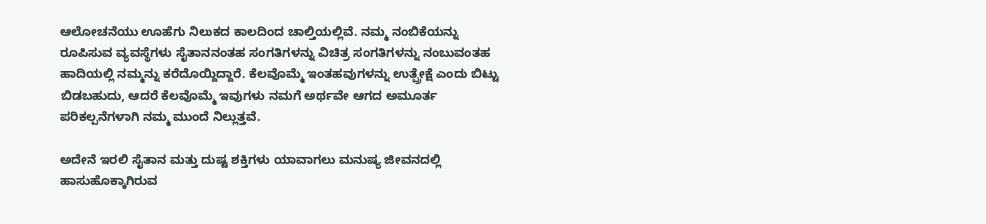ಆಲೋಚನೆಯು ಊಹೆಗು ನಿಲುಕದ ಕಾಲದಿಂದ ಚಾಲ್ತಿಯಲ್ಲಿವೆ. ನಮ್ಮ ನಂಬಿಕೆಯನ್ನು ರೂಪಿಸುವ ವ್ಯವಸ್ಥೆಗಳು ಸೈತಾನನಂತಹ ಸಂಗತಿಗಳನ್ನು ವಿಚಿತ್ರ ಸಂಗತಿಗಳನ್ನು ನಂಬುವಂತಹ ಹಾದಿಯಲ್ಲಿ ನಮ್ಮನ್ನು ಕರೆದೊಯ್ದಿದ್ದಾರೆ. ಕೆಲವೊಮ್ಮೆ ಇಂತಹವುಗಳನ್ನು ಉತ್ಪ್ರೇಕ್ಷೆ ಎಂದು ಬಿಟ್ಟು ಬಿಡಬಹುದು, ಆದರೆ ಕೆಲವೊಮ್ಮೆ ಇವುಗಳು ನಮಗೆ ಅರ್ಥವೇ ಆಗದ ಅಮೂರ್ತ ಪರಿಕಲ್ಪನೆಗಳಾಗಿ ನಮ್ಮ ಮುಂದೆ ನಿಲ್ಲುತ್ತವೆ.

ಅದೇನೆ ಇರಲಿ ಸೈತಾನ ಮತ್ತು ದುಷ್ಟ ಶಕ್ತಿಗಳು ಯಾವಾಗಲು ಮನುಷ್ಯ ಜೀವನದಲ್ಲಿ ಹಾಸುಹೊಕ್ಕಾಗಿರುವ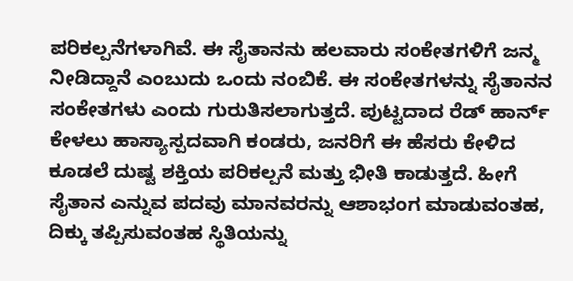ಪರಿಕಲ್ಪನೆಗಳಾಗಿವೆ. ಈ ಸೈತಾನನು ಹಲವಾರು ಸಂಕೇತಗಳಿಗೆ ಜನ್ಮ ನೀಡಿದ್ದಾನೆ ಎಂಬುದು ಒಂದು ನಂಬಿಕೆ. ಈ ಸಂಕೇತಗಳನ್ನು ಸೈತಾನನ ಸಂಕೇತಗಳು ಎಂದು ಗುರುತಿಸಲಾಗುತ್ತದೆ. ಪುಟ್ಟದಾದ ರೆಡ್ ಹಾರ್ನ್ ಕೇಳಲು ಹಾಸ್ಯಾಸ್ಪದವಾಗಿ ಕಂಡರು, ಜನರಿಗೆ ಈ ಹೆಸರು ಕೇಳಿದ ಕೂಡಲೆ ದುಷ್ಟ ಶಕ್ತಿಯ ಪರಿಕಲ್ಪನೆ ಮತ್ತು ಭೀತಿ ಕಾಡುತ್ತದೆ. ಹೀಗೆ ಸೈತಾನ ಎನ್ನುವ ಪದವು ಮಾನವರನ್ನು ಆಶಾಭಂಗ ಮಾಡುವಂತಹ, ದಿಕ್ಕು ತಪ್ಪಿಸುವಂತಹ ಸ್ಥಿತಿಯನ್ನು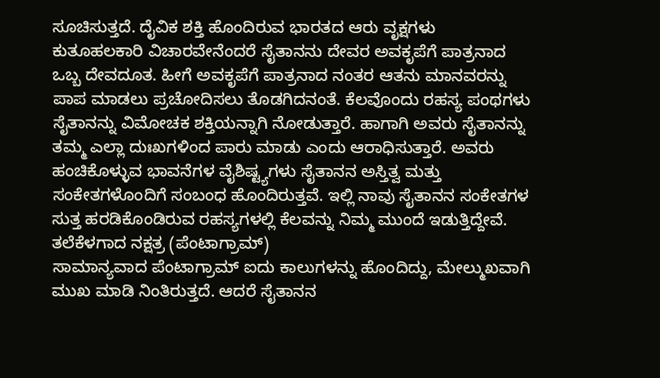ಸೂಚಿಸುತ್ತದೆ. ದೈವಿಕ ಶಕ್ತಿ ಹೊಂದಿರುವ ಭಾರತದ ಆರು ವೃಕ್ಷಗಳು
ಕುತೂಹಲಕಾರಿ ವಿಚಾರವೇನೆಂದರೆ ಸೈತಾನನು ದೇವರ ಅವಕೃಪೆಗೆ ಪಾತ್ರನಾದ ಒಬ್ಬ ದೇವದೂತ. ಹೀಗೆ ಅವಕೃಪೆಗೆ ಪಾತ್ರನಾದ ನಂತರ ಆತನು ಮಾನವರನ್ನು ಪಾಪ ಮಾಡಲು ಪ್ರಚೋದಿಸಲು ತೊಡಗಿದನಂತೆ. ಕೆಲವೊಂದು ರಹಸ್ಯ ಪಂಥಗಳು ಸೈತಾನನ್ನು ವಿಮೋಚಕ ಶಕ್ತಿಯನ್ನಾಗಿ ನೋಡುತ್ತಾರೆ. ಹಾಗಾಗಿ ಅವರು ಸೈತಾನನ್ನು ತಮ್ಮ ಎಲ್ಲಾ ದುಃಖಗಳಿಂದ ಪಾರು ಮಾಡು ಎಂದು ಆರಾಧಿಸುತ್ತಾರೆ. ಅವರು ಹಂಚಿಕೊಳ್ಳುವ ಭಾವನೆಗಳ ವೈಶಿಷ್ಟ್ಯಗಳು ಸೈತಾನನ ಅಸ್ತಿತ್ವ ಮತ್ತು ಸಂಕೇತಗಳೊಂದಿಗೆ ಸಂಬಂಧ ಹೊಂದಿರುತ್ತವೆ. ಇಲ್ಲಿ ನಾವು ಸೈತಾನನ ಸಂಕೇತಗಳ ಸುತ್ತ ಹರಡಿಕೊಂಡಿರುವ ರಹಸ್ಯಗಳಲ್ಲಿ ಕೆಲವನ್ನು ನಿಮ್ಮ ಮುಂದೆ ಇಡುತ್ತಿದ್ದೇವೆ.
ತಲೆಕೆಳಗಾದ ನಕ್ಷತ್ರ (ಪೆಂಟಾಗ್ರಾಮ್)
ಸಾಮಾನ್ಯವಾದ ಪೆಂಟಾಗ್ರಾಮ್ ಐದು ಕಾಲುಗಳನ್ನು ಹೊಂದಿದ್ದು, ಮೇಲ್ಮುಖವಾಗಿ ಮುಖ ಮಾಡಿ ನಿಂತಿರುತ್ತದೆ. ಆದರೆ ಸೈತಾನನ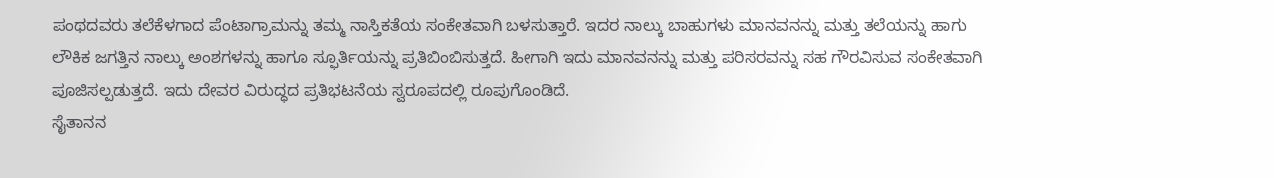ಪಂಥದವರು ತಲೆಕೆಳಗಾದ ಪೆಂಟಾಗ್ರಾಮನ್ನು ತಮ್ಮ ನಾಸ್ತಿಕತೆಯ ಸಂಕೇತವಾಗಿ ಬಳಸುತ್ತಾರೆ. ಇದರ ನಾಲ್ಕು ಬಾಹುಗಳು ಮಾನವನನ್ನು ಮತ್ತು ತಲೆಯನ್ನು ಹಾಗು ಲೌಕಿಕ ಜಗತ್ತಿನ ನಾಲ್ಕು ಅಂಶಗಳನ್ನು ಹಾಗೂ ಸ್ಫೂರ್ತಿಯನ್ನು ಪ್ರತಿಬಿಂಬಿಸುತ್ತದೆ. ಹೀಗಾಗಿ ಇದು ಮಾನವನನ್ನು ಮತ್ತು ಪರಿಸರವನ್ನು ಸಹ ಗೌರವಿಸುವ ಸಂಕೇತವಾಗಿ ಪೂಜಿಸಲ್ಪಡುತ್ತದೆ. ಇದು ದೇವರ ವಿರುದ್ಧದ ಪ್ರತಿಭಟನೆಯ ಸ್ವರೂಪದಲ್ಲಿ ರೂಪುಗೊಂಡಿದೆ.
ಸೈತಾನನ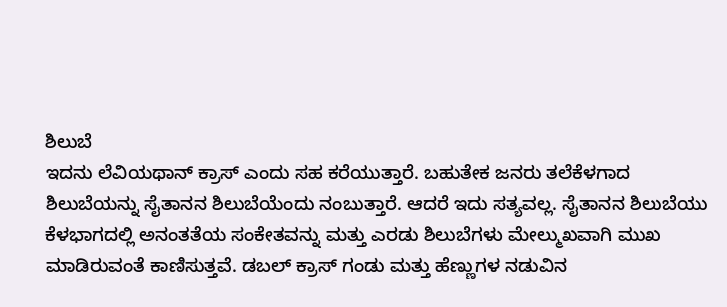ಶಿಲುಬೆ
ಇದನು ಲೆವಿಯಥಾನ್ ಕ್ರಾಸ್ ಎಂದು ಸಹ ಕರೆಯುತ್ತಾರೆ. ಬಹುತೇಕ ಜನರು ತಲೆಕೆಳಗಾದ ಶಿಲುಬೆಯನ್ನು ಸೈತಾನನ ಶಿಲುಬೆಯೆಂದು ನಂಬುತ್ತಾರೆ. ಆದರೆ ಇದು ಸತ್ಯವಲ್ಲ. ಸೈತಾನನ ಶಿಲುಬೆಯು ಕೆಳಭಾಗದಲ್ಲಿ ಅನಂತತೆಯ ಸಂಕೇತವನ್ನು ಮತ್ತು ಎರಡು ಶಿಲುಬೆಗಳು ಮೇಲ್ಮುಖವಾಗಿ ಮುಖ ಮಾಡಿರುವಂತೆ ಕಾಣಿಸುತ್ತವೆ. ಡಬಲ್ ಕ್ರಾಸ್ ಗಂಡು ಮತ್ತು ಹೆಣ್ಣುಗಳ ನಡುವಿನ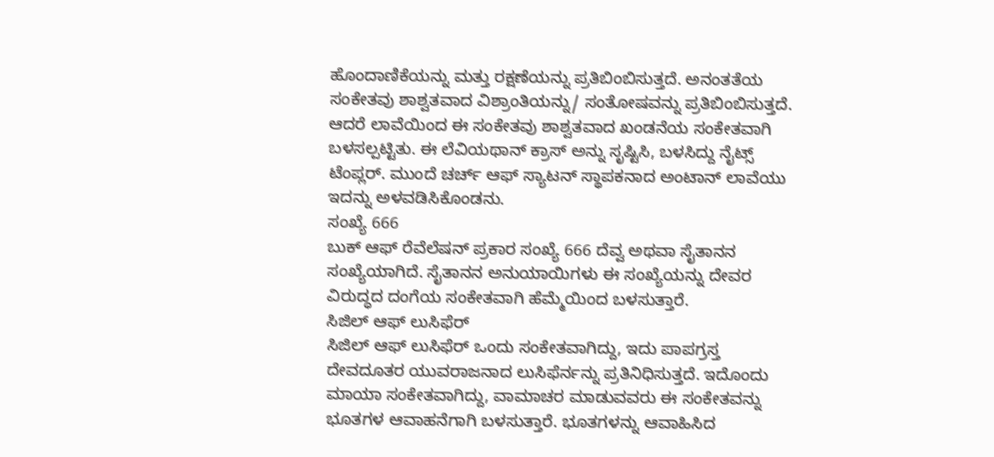ಹೊಂದಾಣಿಕೆಯನ್ನು ಮತ್ತು ರಕ್ಷಣೆಯನ್ನು ಪ್ರತಿಬಿಂಬಿಸುತ್ತದೆ. ಅನಂತತೆಯ ಸಂಕೇತವು ಶಾಶ್ವತವಾದ ವಿಶ್ರಾಂತಿಯನ್ನು/ ಸಂತೋಷವನ್ನು ಪ್ರತಿಬಿಂಬಿಸುತ್ತದೆ. ಆದರೆ ಲಾವೆಯಿಂದ ಈ ಸಂಕೇತವು ಶಾಶ್ವತವಾದ ಖಂಡನೆಯ ಸಂಕೇತವಾಗಿ ಬಳಸಲ್ಪಟ್ಟಿತು. ಈ ಲೆವಿಯಥಾನ್ ಕ್ರಾಸ್ ಅನ್ನು ಸೃಷ್ಟಿಸಿ, ಬಳಸಿದ್ದು ನೈಟ್ಸ್ ಟೆಂಪ್ಲರ್. ಮುಂದೆ ಚರ್ಚ್ ಆಫ್ ಸ್ಯಾಟನ್ ಸ್ಥಾಪಕನಾದ ಅಂಟಾನ್ ಲಾವೆಯು ಇದನ್ನು ಅಳವಡಿಸಿಕೊಂಡನು.
ಸಂಖ್ಯೆ 666
ಬುಕ್ ಆಫ್ ರೆವೆಲೆಷನ್ ಪ್ರಕಾರ ಸಂಖ್ಯೆ 666 ದೆವ್ವ ಅಥವಾ ಸೈತಾನನ ಸಂಖ್ಯೆಯಾಗಿದೆ. ಸೈತಾನನ ಅನುಯಾಯಿಗಳು ಈ ಸಂಖ್ಯೆಯನ್ನು ದೇವರ ವಿರುದ್ಧದ ದಂಗೆಯ ಸಂಕೇತವಾಗಿ ಹೆಮ್ಮೆಯಿಂದ ಬಳಸುತ್ತಾರೆ.
ಸಿಜಿಲ್ ಆಫ್ ಲುಸಿಫೆರ್
ಸಿಜಿಲ್ ಆಫ್ ಲುಸಿಫೆರ್ ಒಂದು ಸಂಕೇತವಾಗಿದ್ದು, ಇದು ಪಾಪಗ್ರಸ್ತ ದೇವದೂತರ ಯುವರಾಜನಾದ ಲುಸಿಫೆರ್ನನ್ನು ಪ್ರತಿನಿಧಿಸುತ್ತದೆ. ಇದೊಂದು ಮಾಯಾ ಸಂಕೇತವಾಗಿದ್ದು, ವಾಮಾಚರ ಮಾಡುವವರು ಈ ಸಂಕೇತವನ್ನು ಭೂತಗಳ ಆವಾಹನೆಗಾಗಿ ಬಳಸುತ್ತಾರೆ. ಭೂತಗಳನ್ನು ಆವಾಹಿಸಿದ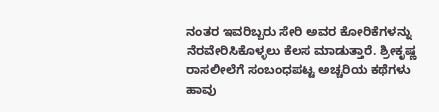ನಂತರ ಇವರಿಬ್ಬರು ಸೇರಿ ಅವರ ಕೋರಿಕೆಗಳನ್ನು ನೆರವೇರಿಸಿಕೊಳ್ಳಲು ಕೆಲಸ ಮಾಡುತ್ತಾರೆ. ಶ್ರೀಕೃಷ್ಣ ರಾಸಲೀಲೆಗೆ ಸಂಬಂಧಪಟ್ಟ ಅಚ್ಚರಿಯ ಕಥೆಗಳು
ಹಾವು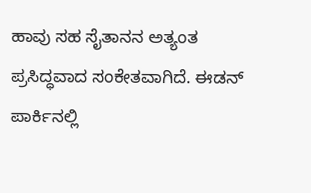ಹಾವು ಸಹ ಸೈತಾನನ ಅತ್ಯಂತ ಪ್ರಸಿದ್ಧವಾದ ಸಂಕೇತವಾಗಿದೆ. ಈಡನ್ ಪಾರ್ಕಿನಲ್ಲಿ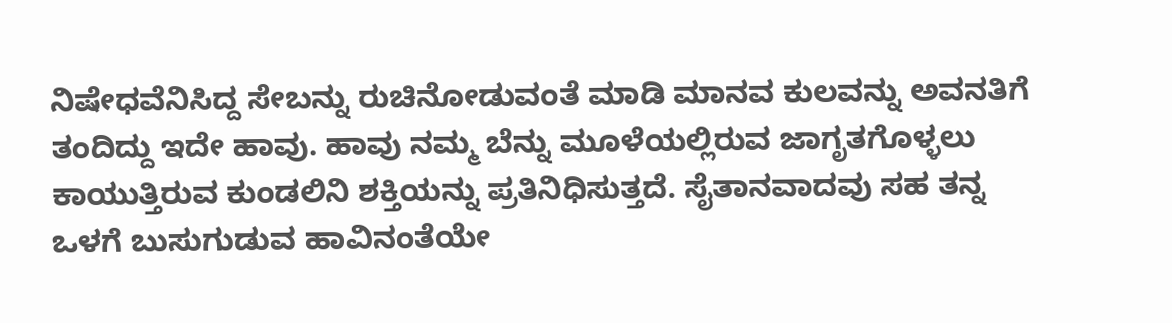ನಿಷೇಧವೆನಿಸಿದ್ದ ಸೇಬನ್ನು ರುಚಿನೋಡುವಂತೆ ಮಾಡಿ ಮಾನವ ಕುಲವನ್ನು ಅವನತಿಗೆ ತಂದಿದ್ದು ಇದೇ ಹಾವು. ಹಾವು ನಮ್ಮ ಬೆನ್ನು ಮೂಳೆಯಲ್ಲಿರುವ ಜಾಗೃತಗೊಳ್ಳಲು ಕಾಯುತ್ತಿರುವ ಕುಂಡಲಿನಿ ಶಕ್ತಿಯನ್ನು ಪ್ರತಿನಿಧಿಸುತ್ತದೆ. ಸೈತಾನವಾದವು ಸಹ ತನ್ನ ಒಳಗೆ ಬುಸುಗುಡುವ ಹಾವಿನಂತೆಯೇ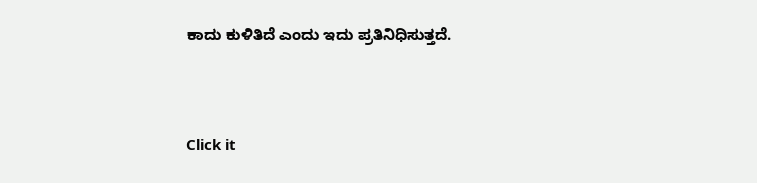ಕಾದು ಕುಳಿತಿದೆ ಎಂದು ಇದು ಪ್ರತಿನಿಧಿಸುತ್ತದೆ.



Click it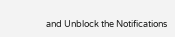and Unblock the Notifications